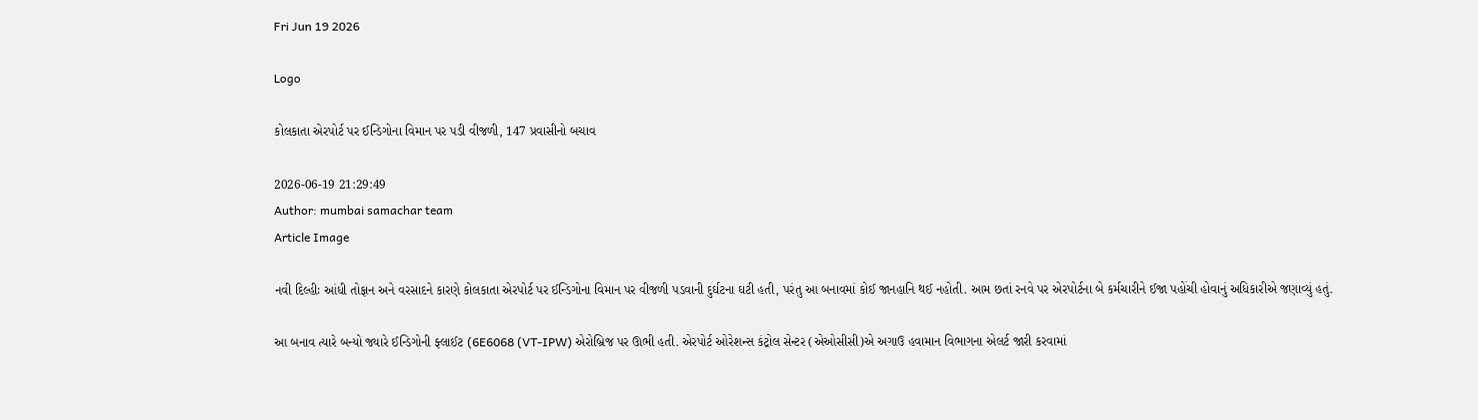Fri Jun 19 2026

Logo

કોલકાતા એરપોર્ટ પર ઈન્ડિગોના વિમાન પર પડી વીજળી, 147 પ્રવાસીનો બચાવ

2026-06-19 21:29:49
Author: mumbai samachar team
Article Image

નવી દિલ્હીઃ આંધી તોફાન અને વરસાદને કારણે કોલકાતા એરપોર્ટ પર ઈન્ડિગોના વિમાન પર વીજળી પડવાની દુર્ઘટના ઘટી હતી, પરંતુ આ બનાવમાં કોઈ જાનહાનિ થઈ નહોતી. આમ છતાં રનવે પર એરપોર્ટના બે કર્મચારીને ઈજા પહોંચી હોવાનું અધિકારીએ જણાવ્યું હતું.

આ બનાવ ત્યારે બન્યો જ્યારે ઈન્ડિગોની ફ્લાઈટ (6E6068 (VT-IPW) એરોબ્રિજ પર ઊભી હતી. એરપોર્ટ ઓરેશન્સ કંટ્રોલ સેન્ટર (એઓસીસી)એ અગાઉ હવામાન વિભાગના એલર્ટ જારી કરવામાં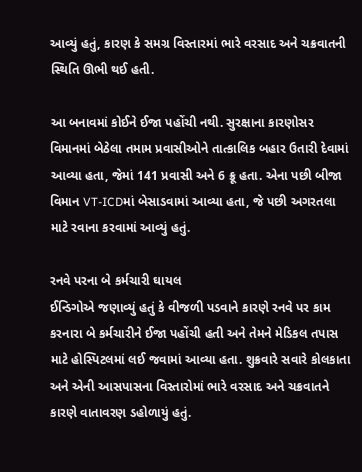આવ્યું હતું, કારણ કે સમગ્ર વિસ્તારમાં ભારે વરસાદ અને ચક્રવાતની સ્થિતિ ઊભી થઈ હતી.

આ બનાવમાં કોઈને ઈજા પહોંચી નથી. સુરક્ષાના કારણોસર વિમાનમાં બેઠેલા તમામ પ્રવાસીઓને તાત્કાલિક બહાર ઉતારી દેવામાં આવ્યા હતા, જેમાં 141 પ્રવાસી અને 6 ક્રૂ હતા. એના પછી બીજા વિમાન VT-ICDમાં બેસાડવામાં આવ્યા હતા, જે પછી અગરતલા માટે રવાના કરવામાં આવ્યું હતું.

રનવે પરના બે કર્મચારી ઘાયલ
ઈન્ડિગોએ જણાવ્યું હતું કે વીજળી પડવાને કારણે રનવે પર કામ કરનારા બે કર્મચારીને ઈજા પહોંચી હતી અને તેમને મેડિકલ તપાસ માટે હોસ્પિટલમાં લઈ જવામાં આવ્યા હતા. શુક્રવારે સવારે કોલકાતા અને એની આસપાસના વિસ્તારોમાં ભારે વરસાદ અને ચક્રવાતને કારણે વાતાવરણ ડહોળાયું હતું.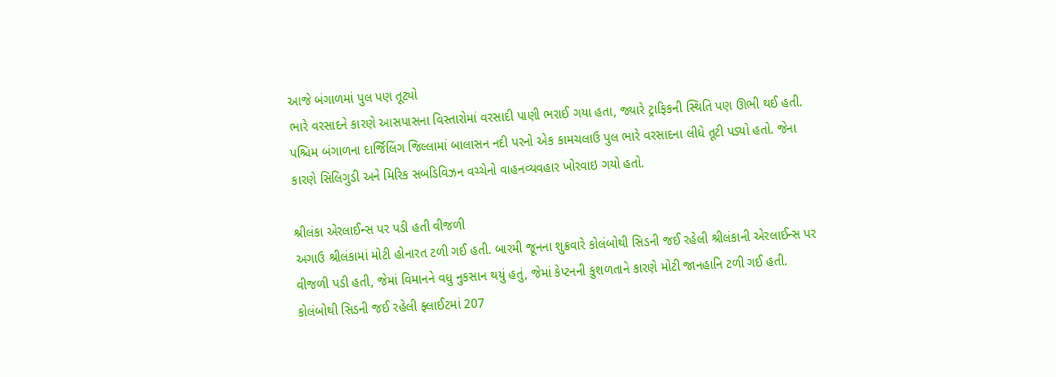આજે બંગાળમાં પુલ પણ તૂટ્યો
ભારે વરસાદને કારણે આસપાસના વિસ્તારોમાં વરસાદી પાણી ભરાઈ ગયા હતા, જ્યારે ટ્રાફિકની સ્થિતિ પણ ઊભી થઈ હતી. પશ્ચિમ બંગાળના દાર્જિલિંગ જિલ્લામાં બાલાસન નદી પરનો એક કામચલાઉ પુલ ભારે વરસાદના લીધે તૂટી પડ્યો હતો. જેના કારણે સિલિગુડી અને મિરિક સબડિવિઝન વચ્ચેનો વાહનવ્યવહાર ખોરવાઇ ગયો હતો.

શ્રીલંકા એરલાઈન્સ પર પડી હતી વીજળી
અગાઉ શ્રીલંકામાં મોટી હોનારત ટળી ગઈ હતી. બારમી જૂનના શુક્રવારે કોલંબોથી સિડની જઈ રહેલી શ્રીલંકાની એરલાઈન્સ પર વીજળી પડી હતી, જેમાં વિમાનને વધુ નુકસાન થયું હતું, જેમાં કેપ્ટનની કુશળતાને કારણે મોટી જાનહાનિ ટળી ગઈ હતી. કોલંબોથી સિડની જઈ રહેલી ફ્લાઈટમાં 207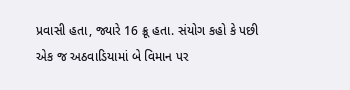પ્રવાસી હતા, જ્યારે 16 ક્રૂ હતા. સંયોગ કહો કે પછી એક જ અઠવાડિયામાં બે વિમાન પર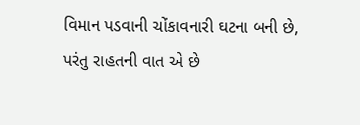વિમાન પડવાની ચોંકાવનારી ઘટના બની છે, પરંતુ રાહતની વાત એ છે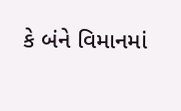કે બંને વિમાનમાં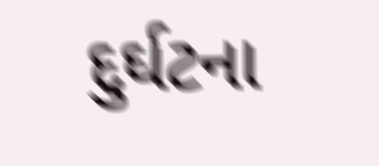દુર્ઘટના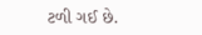ટળી ગઈ છે.